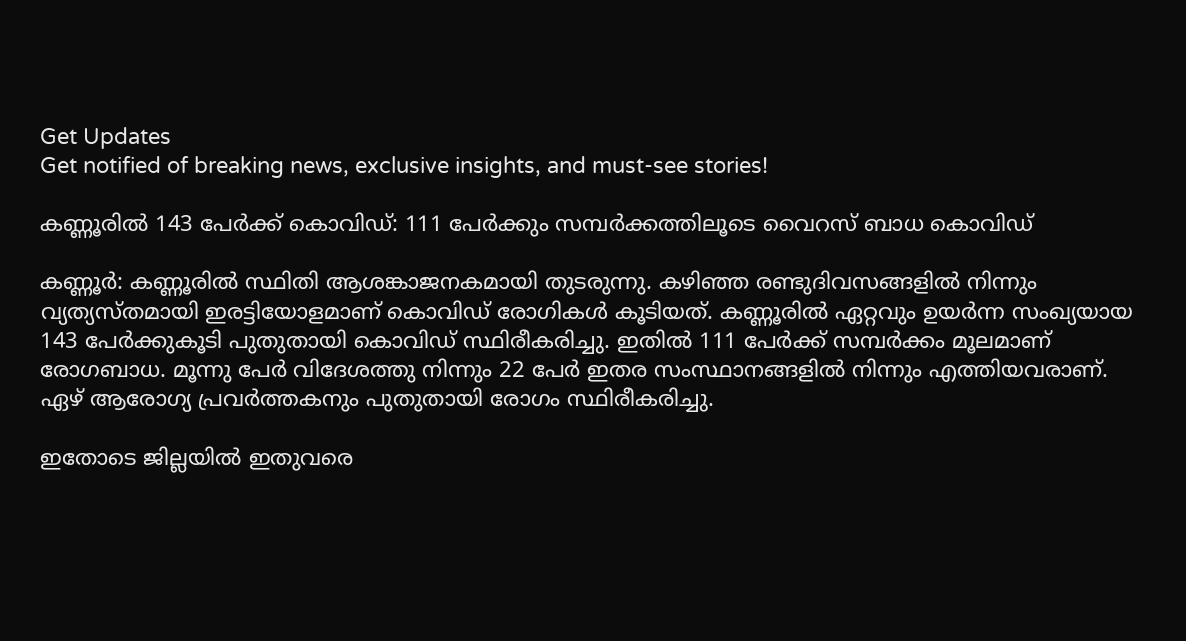Get Updates
Get notified of breaking news, exclusive insights, and must-see stories!

കണ്ണൂരില്‍ 143 പേർക്ക് കൊവിഡ്: 111 പേര്‍ക്കും സമ്പർക്കത്തിലൂടെ വൈറസ് ബാധ കൊവിഡ്

കണ്ണൂര്‍: കണ്ണൂരില്‍ സ്ഥിതി ആശങ്കാജനകമായി തുടരുന്നു. കഴിഞ്ഞ രണ്ടുദിവസങ്ങളില്‍ നിന്നും വ്യത്യസ്തമായി ഇരട്ടിയോളമാണ് കൊവിഡ് രോഗികള്‍ കൂടിയത്. കണ്ണൂരില്‍ ഏറ്റവും ഉയര്‍ന്ന സംഖ്യയായ 143 പേര്‍ക്കുകൂടി പുതുതായി കൊവിഡ് സ്ഥിരീകരിച്ചു. ഇതില്‍ 111 പേര്‍ക്ക് സമ്പര്‍ക്കം മൂലമാണ് രോഗബാധ. മൂന്നു പേര്‍ വിദേശത്തു നിന്നും 22 പേര്‍ ഇതര സംസ്ഥാനങ്ങളില്‍ നിന്നും എത്തിയവരാണ്. ഏഴ് ആരോഗ്യ പ്രവര്‍ത്തകനും പുതുതായി രോഗം സ്ഥിരീകരിച്ചു.

ഇതോടെ ജില്ലയില്‍ ഇതുവരെ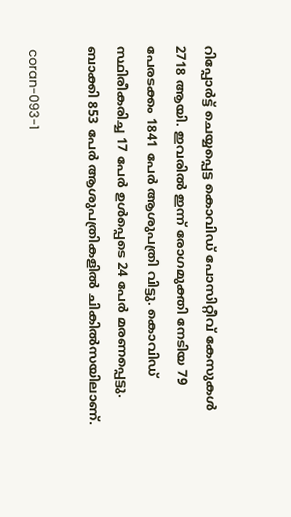റിപ്പോര്‍ട്ട് ചെയ്യപ്പെട്ട കൊവിഡ് പോസിറ്റീവ് കേസുകള്‍ 2718 ആയി. ഇവരില്‍ ഇന്ന് രോഗമുക്തി നേടിയ 79 പേരടക്കം 1841 പേര്‍ ആശുപത്രി വിട്ടു. കൊവിഡ് സ്ഥിരീകരിച്ച 17 പേര്‍ ഉള്‍പ്പെടെ 24 പേര്‍ മരണപ്പെട്ടു. ബാക്കി 853 പേര്‍ ആശുപത്രികളില്‍ ചികില്‍സയിലാണ്.

 coran-093-1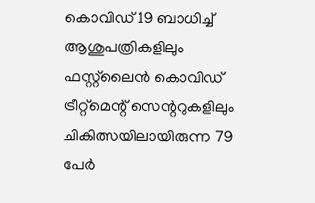കൊവിഡ് 19 ബാധിച്ച് ആശുപത്രികളിലും ഫസ്റ്റ്‌ലൈന്‍ കൊവിഡ് ട്രീറ്റ്‌മെന്റ് സെന്ററുകളിലും ചികിത്സയിലായിരുന്ന 79 പേര്‍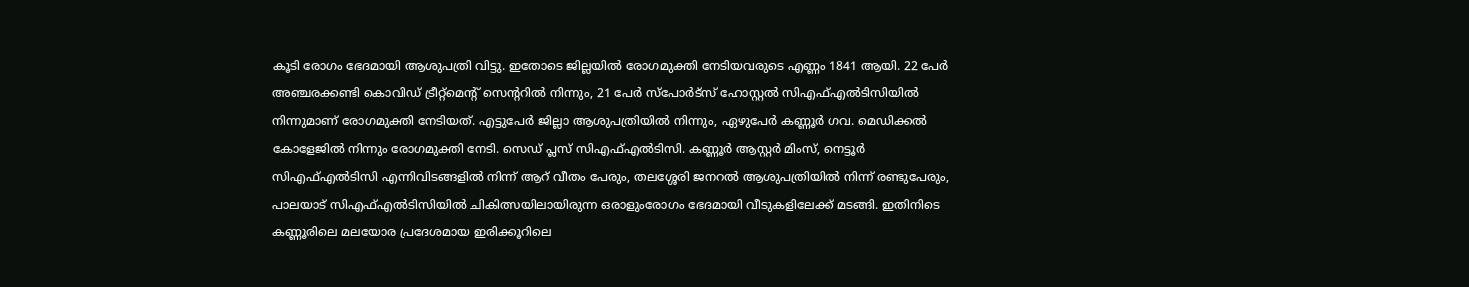കൂടി രോഗം ഭേദമായി ആശുപത്രി വിട്ടു. ഇതോടെ ജില്ലയില്‍ രോഗമുക്തി നേടിയവരുടെ എണ്ണം 1841 ആയി. 22 പേര്‍ അഞ്ചരക്കണ്ടി കൊവിഡ് ട്രീറ്റ്‌മെന്റ് സെന്ററില്‍ നിന്നും, 21 പേര്‍ സ്‌പോര്‍ട്‌സ് ഹോസ്റ്റല്‍ സിഎഫ്എല്‍ടിസിയില്‍ നിന്നുമാണ് രോഗമുക്തി നേടിയത്. എട്ടുപേര്‍ ജില്ലാ ആശുപത്രിയില്‍ നിന്നും, ഏഴുപേര്‍ കണ്ണൂര്‍ ഗവ. മെഡിക്കല്‍ കോളേജില്‍ നിന്നും രോഗമുക്തി നേടി. സെഡ് പ്ലസ് സിഎഫ്എല്‍ടിസി. കണ്ണൂര്‍ ആസ്റ്റര്‍ മിംസ്, നെട്ടൂര്‍ സിഎഫ്എല്‍ടിസി എന്നിവിടങ്ങളില്‍ നിന്ന് ആറ് വീതം പേരും, തലശ്ശേരി ജനറല്‍ ആശുപത്രിയില്‍ നിന്ന് രണ്ടുപേരും, പാലയാട് സിഎഫ്എല്‍ടിസിയില്‍ ചികിത്സയിലായിരുന്ന ഒരാളുംരോഗം ഭേദമായി വീടുകളിലേക്ക് മടങ്ങി. ഇതിനിടെ കണ്ണൂരിലെ മലയോര പ്രദേശമായ ഇരിക്കൂറിലെ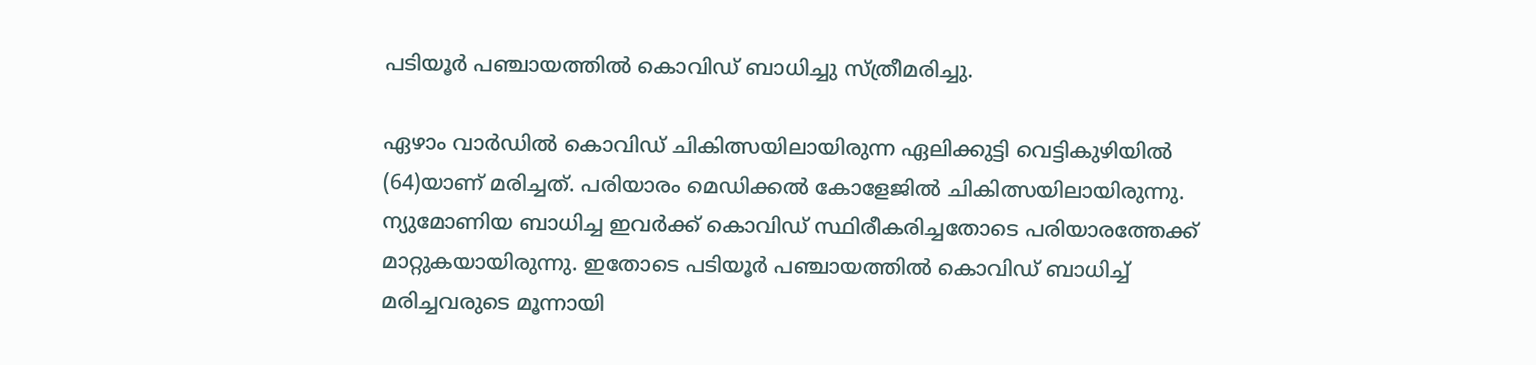പടിയൂര്‍ പഞ്ചായത്തില്‍ കൊവിഡ് ബാധിച്ചു സ്ത്രീമരിച്ചു.

ഏഴാം വാര്‍ഡില്‍ കൊവിഡ് ചികിത്സയിലായിരുന്ന ഏലിക്കുട്ടി വെട്ടികുഴിയില്‍ (64)യാണ് മരിച്ചത്. പരിയാരം മെഡിക്കല്‍ കോളേജില്‍ ചികിത്സയിലായിരുന്നു. ന്യുമോണിയ ബാധിച്ച ഇവര്‍ക്ക് കൊവിഡ് സ്ഥിരീകരിച്ചതോടെ പരിയാരത്തേക്ക് മാറ്റുകയായിരുന്നു. ഇതോടെ പടിയൂര്‍ പഞ്ചായത്തില്‍ കൊവിഡ് ബാധിച്ച് മരിച്ചവരുടെ മൂന്നായി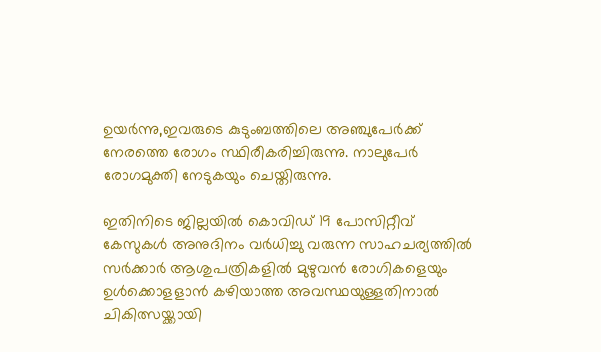ഉയര്‍ന്നു,ഇവരുടെ കുടുംബത്തിലെ അഞ്ചുപേര്‍ക്ക് നേരത്തെ രോഗം സ്ഥിരീകരിച്ചിരുന്നു. നാലുപേര്‍ രോഗമുക്തി നേടുകയും ചെയ്തിരുന്നു.

ഇതിനിടെ ജില്ലയില്‍ കൊവിഡ് 19 പോസിറ്റീവ് കേസുകള്‍ അനുദിനം വര്‍ധിച്ചു വരുന്ന സാഹചര്യത്തില്‍ സര്‍ക്കാര്‍ ആശുപത്രികളില്‍ മുഴുവന്‍ രോഗികളെയും ഉള്‍ക്കൊളളാന്‍ കഴിയാത്ത അവസ്ഥയുള്ളതിനാല്‍ ചികിത്സയ്ക്കായി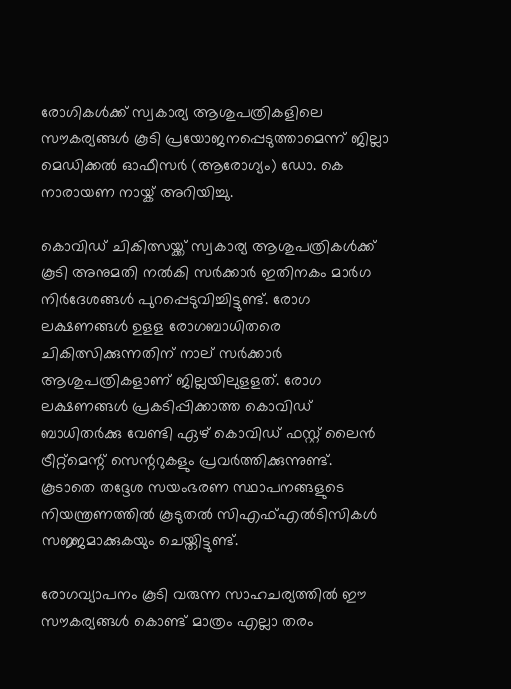രോഗികള്‍ക്ക് സ്വകാര്യ ആശുപത്രികളിലെ സൗകര്യങ്ങള്‍ കൂടി പ്രയോജനപ്പെടുത്താമെന്ന് ജില്ലാ മെഡിക്കല്‍ ഓഫീസര്‍ (ആരോഗ്യം) ഡോ. കെ നാരായണ നായ്ക് അറിയിച്ചു.

കൊവിഡ് ചികിത്സയ്ക്ക് സ്വകാര്യ ആശുപത്രികള്‍ക്ക് കൂടി അനുമതി നല്‍കി സര്‍ക്കാര്‍ ഇതിനകം മാര്‍ഗ നിര്‍ദേശങ്ങള്‍ പുറപ്പെടുവിച്ചിട്ടുണ്ട്. രോഗ ലക്ഷണങ്ങള്‍ ഉളള രോഗബാധിതരെ ചികിത്സിക്കുന്നതിന് നാല് സര്‍ക്കാര്‍ ആശുപത്രികളാണ് ജില്ലയിലുളളത്. രോഗ ലക്ഷണങ്ങള്‍ പ്രകടിപ്പിക്കാത്ത കൊവിഡ് ബാധിതര്‍ക്കു വേണ്ടി ഏഴ് കൊവിഡ് ഫസ്റ്റ് ലൈന്‍ ട്രീറ്റ്‌മെന്റ് സെന്ററുകളും പ്രവര്‍ത്തിക്കുന്നുണ്ട്. കൂടാതെ തദ്ദേശ സയംഭരണ സ്ഥാപനങ്ങളുടെ നിയന്ത്രണത്തില്‍ കൂടുതല്‍ സിഎഫ്എല്‍ടിസികള്‍ സജ്ജമാക്കുകയും ചെയ്തിട്ടുണ്ട്.

രോഗവ്യാപനം കൂടി വരുന്ന സാഹചര്യത്തില്‍ ഈ സൗകര്യങ്ങള്‍ കൊണ്ട് മാത്രം എല്ലാ തരം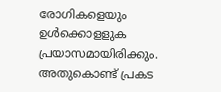രോഗികളെയും ഉള്‍ക്കൊളളുക പ്രയാസമായിരിക്കും. അതുകൊണ്ട് പ്രകട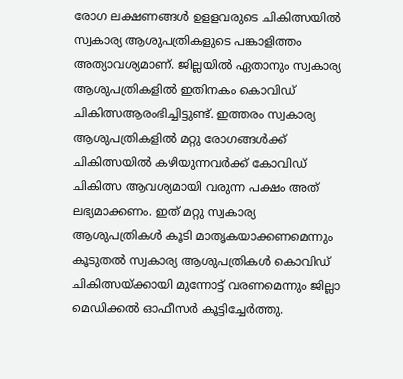രോഗ ലക്ഷണങ്ങള്‍ ഉളളവരുടെ ചികിത്സയില്‍ സ്വകാര്യ ആശുപത്രികളുടെ പങ്കാളിത്തം അത്യാവശ്യമാണ്. ജില്ലയില്‍ ഏതാനും സ്വകാര്യ ആശുപത്രികളില്‍ ഇതിനകം കൊവിഡ് ചികിത്സആരംഭിച്ചിട്ടുണ്ട്. ഇത്തരം സ്വകാര്യ ആശുപത്രികളില്‍ മറ്റു രോഗങ്ങള്‍ക്ക് ചികിത്സയില്‍ കഴിയുന്നവര്‍ക്ക് കോവിഡ് ചികിത്സ ആവശ്യമായി വരുന്ന പക്ഷം അത് ലഭ്യമാക്കണം. ഇത് മറ്റു സ്വകാര്യ ആശുപത്രികള്‍ കൂടി മാതൃകയാക്കണമെന്നും കൂടുതല്‍ സ്വകാര്യ ആശുപത്രികള്‍ കൊവിഡ് ചികിത്സയ്ക്കായി മുന്നോട്ട് വരണമെന്നും ജില്ലാ മെഡിക്കല്‍ ഓഫീസര്‍ കൂട്ടിച്ചേര്‍ത്തു.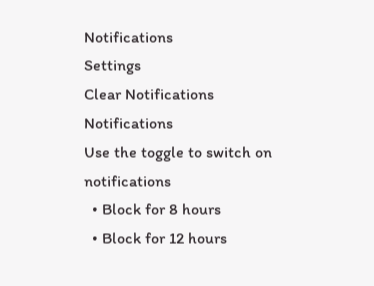Notifications
Settings
Clear Notifications
Notifications
Use the toggle to switch on notifications
  • Block for 8 hours
  • Block for 12 hours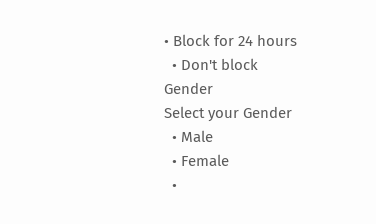• Block for 24 hours
  • Don't block
Gender
Select your Gender
  • Male
  • Female
  •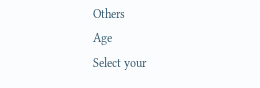Others
Age
Select your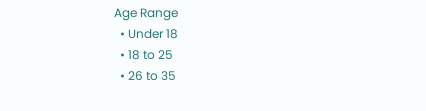Age Range
  • Under 18
  • 18 to 25
  • 26 to 35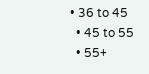• 36 to 45
  • 45 to 55
  • 55+